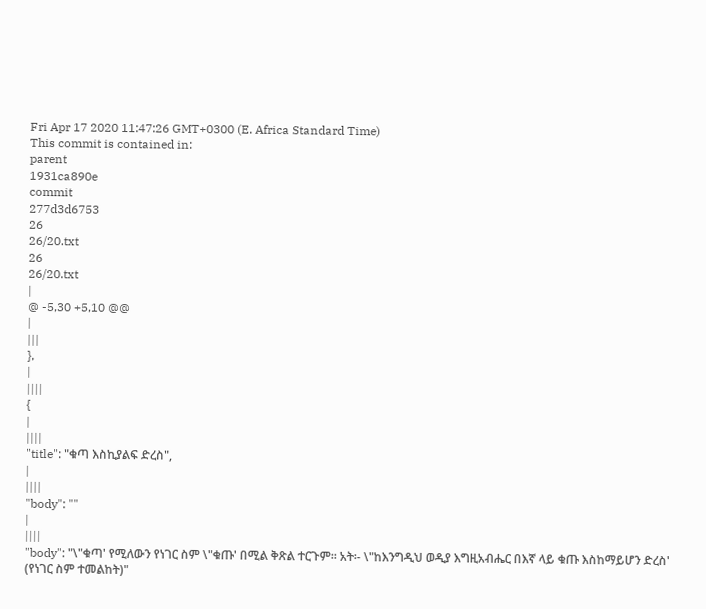Fri Apr 17 2020 11:47:26 GMT+0300 (E. Africa Standard Time)
This commit is contained in:
parent
1931ca890e
commit
277d3d6753
26
26/20.txt
26
26/20.txt
|
@ -5,30 +5,10 @@
|
|||
},
|
||||
{
|
||||
"title": "ቁጣ እስኪያልፍ ድረስ",
|
||||
"body": ""
|
||||
"body": "\"ቁጣ' የሚለውን የነገር ስም \"ቁጡ' በሚል ቅጽል ተርጉም፡፡ አት፡- \"ከእንግዲህ ወዲያ እግዚአብሔር በእኛ ላይ ቁጡ እስከማይሆን ድረስ' (የነገር ስም ተመልከት)"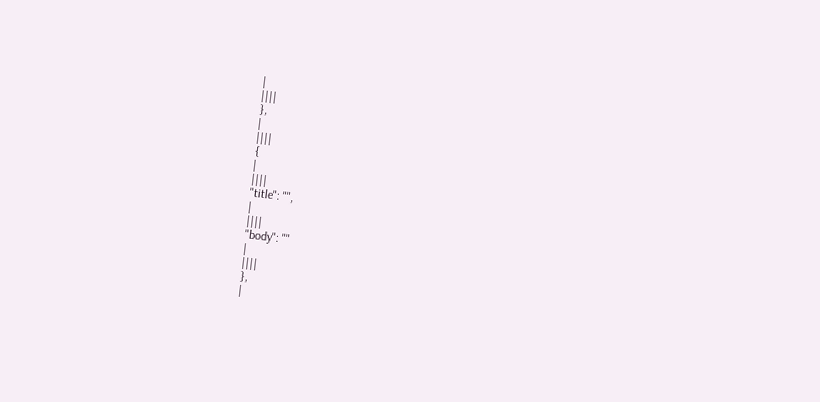|
||||
},
|
||||
{
|
||||
"title": "",
|
||||
"body": ""
|
||||
},
|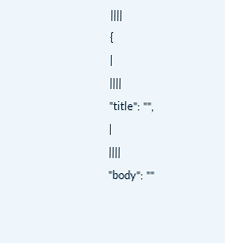||||
{
|
||||
"title": "",
|
||||
"body": ""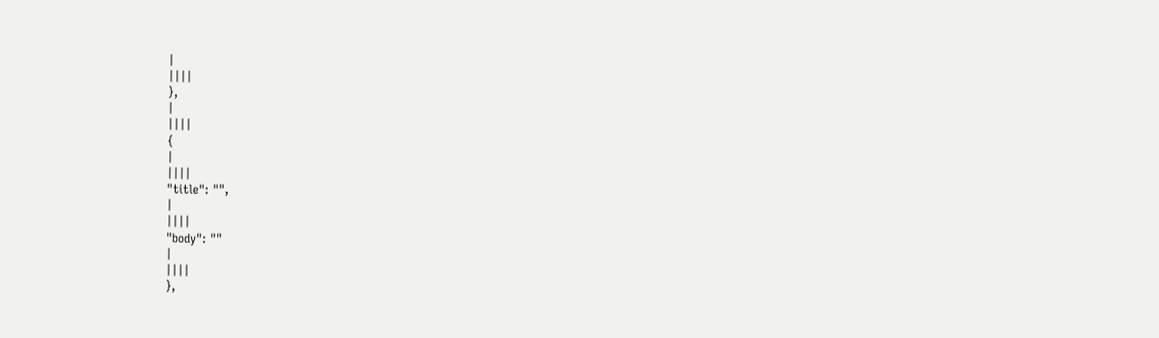|
||||
},
|
||||
{
|
||||
"title": "",
|
||||
"body": ""
|
||||
},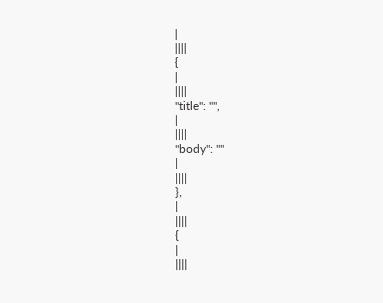|
||||
{
|
||||
"title": "",
|
||||
"body": ""
|
||||
},
|
||||
{
|
||||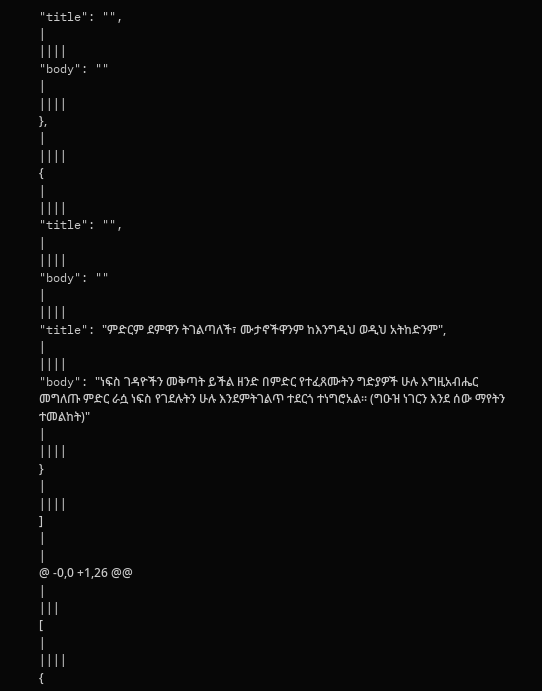"title": "",
|
||||
"body": ""
|
||||
},
|
||||
{
|
||||
"title": "",
|
||||
"body": ""
|
||||
"title": "ምድርም ደምዋን ትገልጣለች፣ ሙታኖችዋንም ከእንግዲህ ወዲህ አትከድንም",
|
||||
"body": "ነፍስ ገዳዮችን መቅጣት ይችል ዘንድ በምድር የተፈጸሙትን ግድያዎች ሁሉ እግዚአብሔር መግለጡ ምድር ራሷ ነፍስ የገደሉትን ሁሉ እንደምትገልጥ ተደርጎ ተነግሮአል፡፡ (ግዑዝ ነገርን እንደ ሰው ማየትን ተመልከት)"
|
||||
}
|
||||
]
|
|
@ -0,0 +1,26 @@
|
|||
[
|
||||
{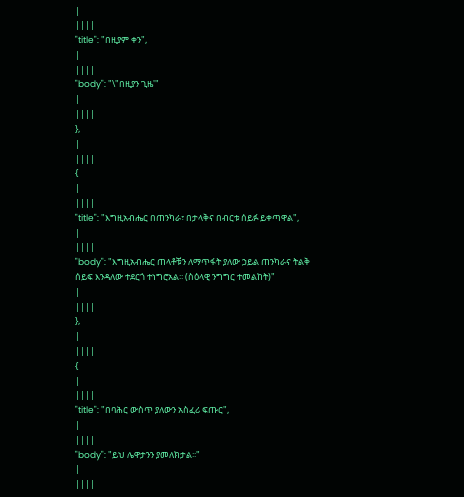|
||||
"title": "በዚያም ቀን",
|
||||
"body": "\"በዚያን ጊዜ'"
|
||||
},
|
||||
{
|
||||
"title": "እግዚአብሔር በጠንካራ፣ በታላቅና በብርቱ ሰይፉ ይቀጣዋል",
|
||||
"body": "እግዚአብሔር ጠላቶቹን ለማጥፋት ያለው ኃይል ጠንካራና ትልቅ ሰይፍ እንዳለው ተደርጎ ተነግሮአል፡፡ (ስዕላዊ ንግግር ተመልከት)"
|
||||
},
|
||||
{
|
||||
"title": "በባሕር ውስጥ ያለውን አስፈሪ ፍጡር",
|
||||
"body": "ይህ ሌዋታንን ያመለክታል፡፡"
|
||||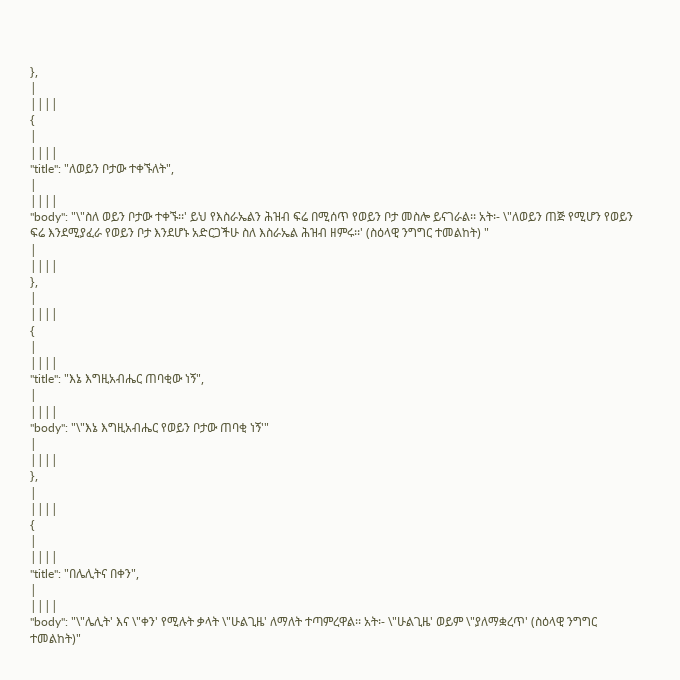},
|
||||
{
|
||||
"title": "ለወይን ቦታው ተቀኙለት",
|
||||
"body": "\"ስለ ወይን ቦታው ተቀኙ፡፡' ይህ የእስራኤልን ሕዝብ ፍሬ በሚሰጥ የወይን ቦታ መስሎ ይናገራል፡፡ አት፡- \"ለወይን ጠጅ የሚሆን የወይን ፍሬ እንደሚያፈራ የወይን ቦታ እንደሆኑ አድርጋችሁ ስለ እስራኤል ሕዝብ ዘምሩ፡፡' (ስዕላዊ ንግግር ተመልከት) "
|
||||
},
|
||||
{
|
||||
"title": "እኔ እግዚአብሔር ጠባቂው ነኝ",
|
||||
"body": "\"እኔ እግዚአብሔር የወይን ቦታው ጠባቂ ነኝ'"
|
||||
},
|
||||
{
|
||||
"title": "በሌሊትና በቀን",
|
||||
"body": "\"ሌሊት' እና \"ቀን' የሚሉት ቃላት \"ሁልጊዜ' ለማለት ተጣምረዋል፡፡ አት፡- \"ሁልጊዜ' ወይም \"ያለማቋረጥ' (ስዕላዊ ንግግር ተመልከት)"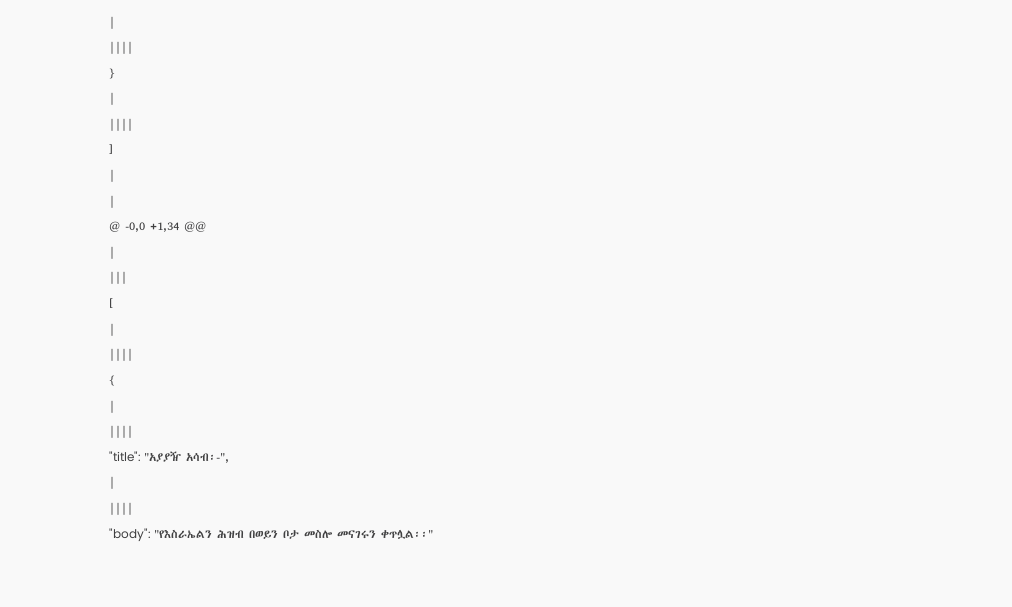|
||||
}
|
||||
]
|
|
@ -0,0 +1,34 @@
|
|||
[
|
||||
{
|
||||
"title": "አያያዥ አሳብ፡-",
|
||||
"body": "የእስራኤልን ሕዝብ በወይን ቦታ መስሎ መናገሩን ቀጥሏል፡፡"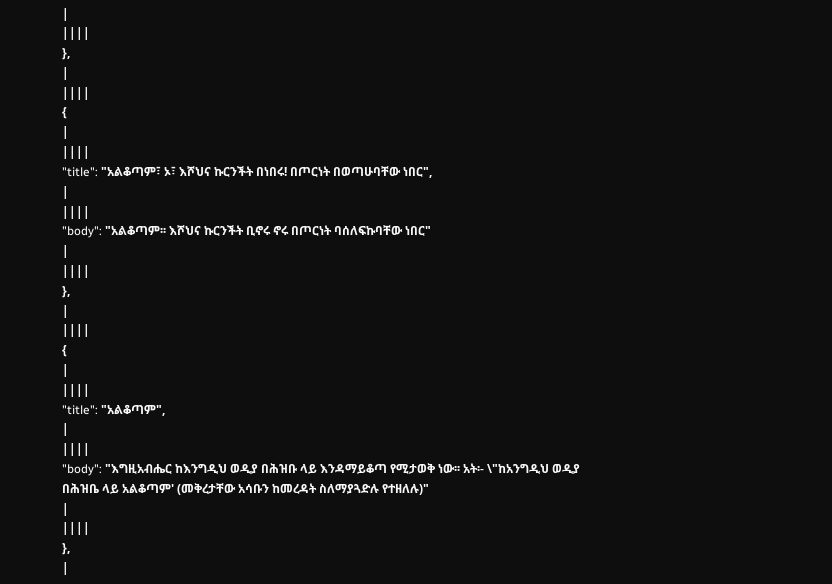|
||||
},
|
||||
{
|
||||
"title": "አልቆጣም፣ ኦ፣ እሾህና ኩርንችት በነበሩ! በጦርነት በወጣሁባቸው ነበር",
|
||||
"body": "አልቆጣም፡፡ እሾህና ኩርንችት ቢኖሩ ኖሩ በጦርነት ባሰለፍኩባቸው ነበር"
|
||||
},
|
||||
{
|
||||
"title": "አልቆጣም",
|
||||
"body": "እግዚአብሔር ከእንግዲህ ወዲያ በሕዝቡ ላይ እንዳማይቆጣ የሚታወቅ ነው፡፡ አት፡- \"ከአንግዲህ ወዲያ በሕዝቤ ላይ አልቆጣም' (መቅረታቸው አሳቡን ከመረዳት ስለማያጓድሉ የተዘለሉ)"
|
||||
},
|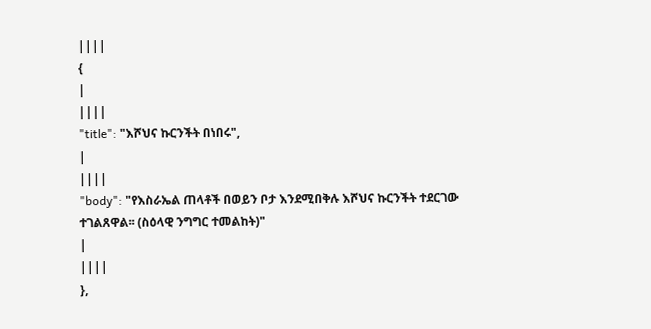||||
{
|
||||
"title": "እሾህና ኩርንችት በነበሩ",
|
||||
"body": "የእስራኤል ጠላቶች በወይን ቦታ እንደሚበቅሉ እሾህና ኩርንችት ተደርገው ተገልጸዋል፡፡ (ስዕላዊ ንግግር ተመልከት)"
|
||||
},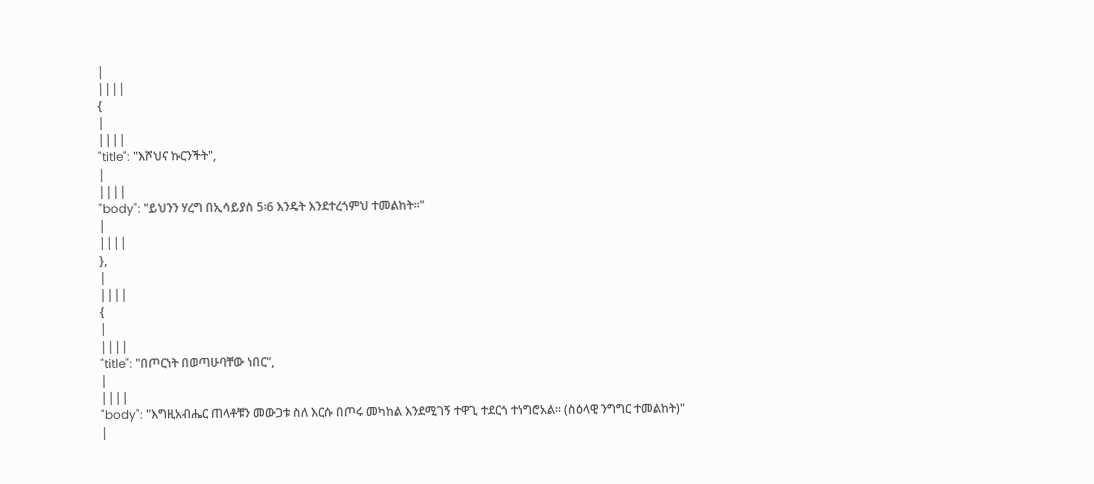|
||||
{
|
||||
"title": "እሾህና ኩርንችት",
|
||||
"body": "ይህንን ሃረግ በኢሳይያስ 5፡6 እንዴት እንደተረጎምህ ተመልከት፡፡"
|
||||
},
|
||||
{
|
||||
"title": "በጦርነት በወጣሁባቸው ነበር",
|
||||
"body": "እግዚአብሔር ጠላቶቹን መውጋቱ ስለ እርሱ በጦሩ መካከል እንደሚገኝ ተዋጊ ተደርጎ ተነግሮአል፡፡ (ስዕላዊ ንግግር ተመልከት)"
|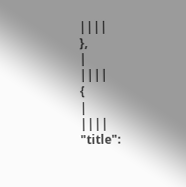||||
},
|
||||
{
|
||||
"title":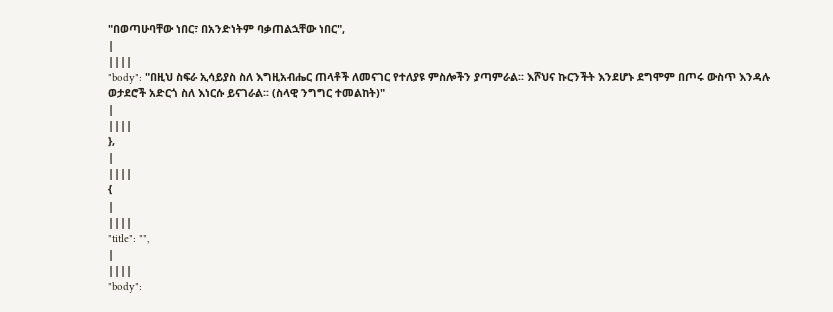"በወጣሁባቸው ነበር፣ በአንድነትም ባቃጠልኋቸው ነበር",
|
||||
"body": "በዚህ ስፍራ ኢሳይያስ ስለ እግዚአብሔር ጠላቶች ለመናገር የተለያዩ ምስሎችን ያጣምራል፡፡ እሾህና ኩርንችት እንደሆኑ ደግሞም በጦሩ ውስጥ እንዳሉ ወታደሮች አድርጎ ስለ እነርሱ ይናገራል፡፡ (ስላዊ ንግግር ተመልከት)"
|
||||
},
|
||||
{
|
||||
"title": "",
|
||||
"body":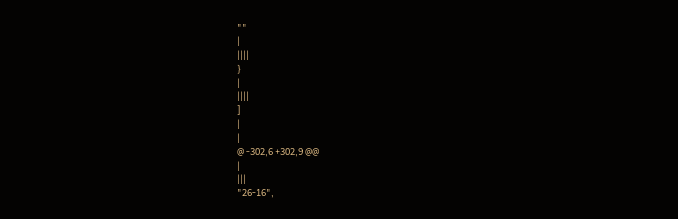""
|
||||
}
|
||||
]
|
|
@ -302,6 +302,9 @@
|
|||
"26-16",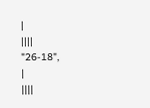|
||||
"26-18",
|
||||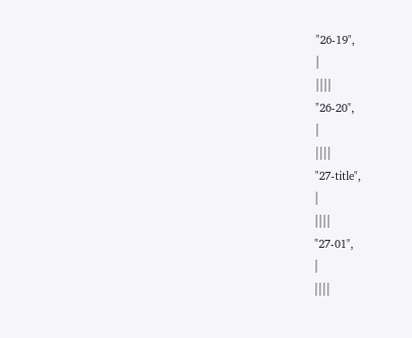"26-19",
|
||||
"26-20",
|
||||
"27-title",
|
||||
"27-01",
|
||||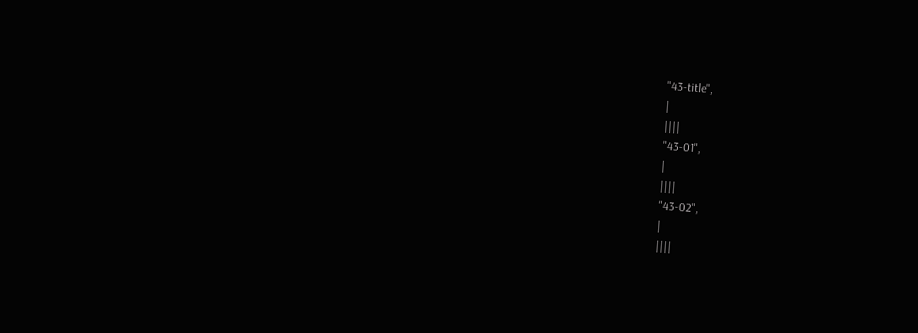"43-title",
|
||||
"43-01",
|
||||
"43-02",
|
||||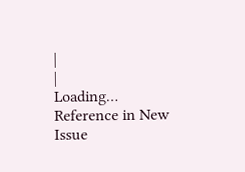|
|
Loading…
Reference in New Issue